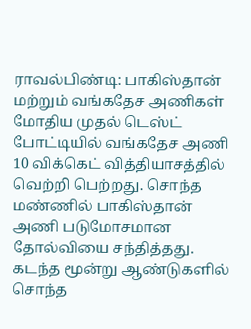ராவல்பிண்டி: பாகிஸ்தான் மற்றும் வங்கதேச அணிகள் மோதிய முதல் டெஸ்ட் போட்டியில் வங்கதேச அணி 10 விக்கெட் வித்தியாசத்தில் வெற்றி பெற்றது. சொந்த மண்ணில் பாகிஸ்தான் அணி படுமோசமான தோல்வியை சந்தித்தது. கடந்த மூன்று ஆண்டுகளில் சொந்த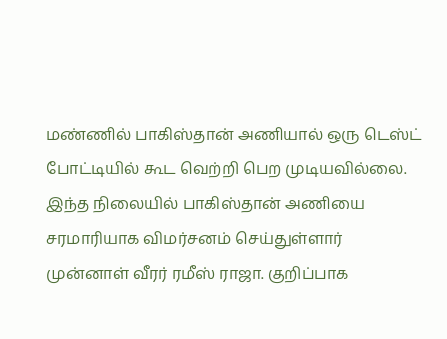மண்ணில் பாகிஸ்தான் அணியால் ஒரு டெஸ்ட் போட்டியில் கூட வெற்றி பெற முடியவில்லை.
இந்த நிலையில் பாகிஸ்தான் அணியை சரமாரியாக விமர்சனம் செய்துள்ளார் முன்னாள் வீரர் ரமீஸ் ராஜா. குறிப்பாக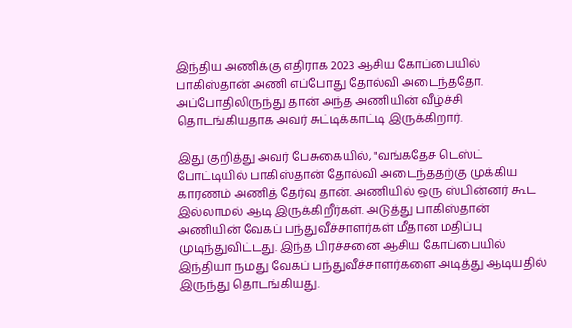இந்திய அணிக்கு எதிராக 2023 ஆசிய கோப்பையில் பாகிஸ்தான் அணி எப்போது தோல்வி அடைந்ததோ. அப்போதிலிருந்து தான் அந்த அணியின் வீழ்ச்சி தொடங்கியதாக அவர் சுட்டிக்காட்டி இருக்கிறார்.

இது குறித்து அவர் பேசுகையில், "வங்கதேச டெஸ்ட் போட்டியில் பாகிஸ்தான் தோல்வி அடைந்ததற்கு முக்கிய காரணம் அணித் தேர்வு தான். அணியில் ஒரு ஸ்பின்னர் கூட இல்லாமல் ஆடி இருக்கிறீர்கள். அடுத்து பாகிஸ்தான் அணியின் வேகப் பந்துவீச்சாளர்கள் மீதான மதிப்பு முடிந்துவிட்டது. இந்த பிரச்சனை ஆசிய கோப்பையில் இந்தியா நமது வேகப் பந்துவீச்சாளர்களை அடித்து ஆடியதில் இருந்து தொடங்கியது.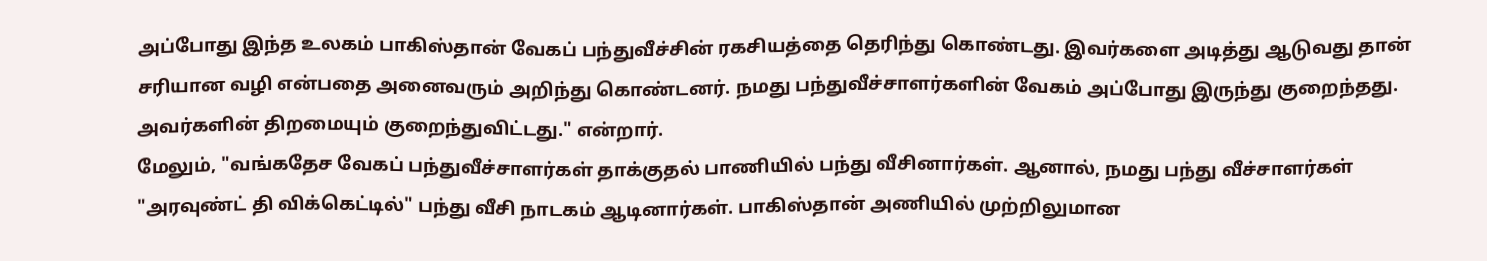அப்போது இந்த உலகம் பாகிஸ்தான் வேகப் பந்துவீச்சின் ரகசியத்தை தெரிந்து கொண்டது. இவர்களை அடித்து ஆடுவது தான் சரியான வழி என்பதை அனைவரும் அறிந்து கொண்டனர். நமது பந்துவீச்சாளர்களின் வேகம் அப்போது இருந்து குறைந்தது. அவர்களின் திறமையும் குறைந்துவிட்டது." என்றார்.
மேலும், "வங்கதேச வேகப் பந்துவீச்சாளர்கள் தாக்குதல் பாணியில் பந்து வீசினார்கள். ஆனால், நமது பந்து வீச்சாளர்கள் "அரவுண்ட் தி விக்கெட்டில்" பந்து வீசி நாடகம் ஆடினார்கள். பாகிஸ்தான் அணியில் முற்றிலுமான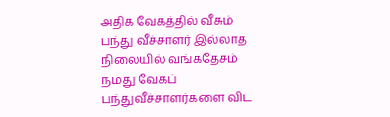அதிக வேகத்தில் வீசும் பந்து வீச்சாளர் இல்லாத நிலையில் வங்கதேசம் நமது வேகப் பந்துவீச்சாளர்களை விட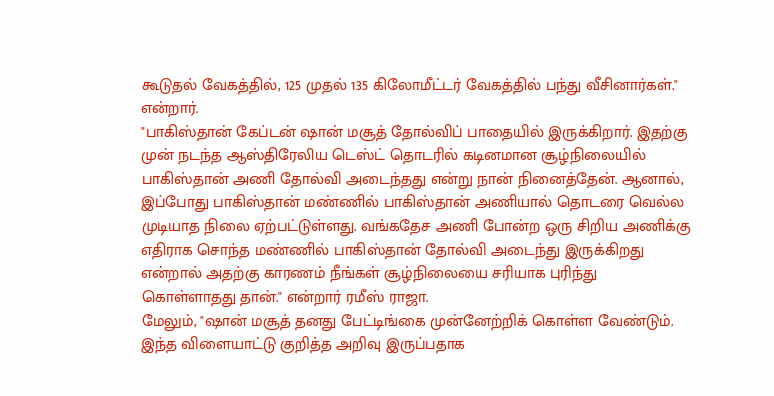கூடுதல் வேகத்தில், 125 முதல் 135 கிலோமீட்டர் வேகத்தில் பந்து வீசினார்கள்." என்றார்.
"பாகிஸ்தான் கேப்டன் ஷான் மசூத் தோல்விப் பாதையில் இருக்கிறார். இதற்கு முன் நடந்த ஆஸ்திரேலிய டெஸ்ட் தொடரில் கடினமான சூழ்நிலையில் பாகிஸ்தான் அணி தோல்வி அடைந்தது என்று நான் நினைத்தேன். ஆனால், இப்போது பாகிஸ்தான் மண்ணில் பாகிஸ்தான் அணியால் தொடரை வெல்ல முடியாத நிலை ஏற்பட்டுள்ளது. வங்கதேச அணி போன்ற ஒரு சிறிய அணிக்கு எதிராக சொந்த மண்ணில் பாகிஸ்தான் தோல்வி அடைந்து இருக்கிறது என்றால் அதற்கு காரணம் நீங்கள் சூழ்நிலையை சரியாக புரிந்து கொள்ளாதது தான்." என்றார் ரமீஸ் ராஜா.
மேலும், "ஷான் மசூத் தனது பேட்டிங்கை முன்னேற்றிக் கொள்ள வேண்டும். இந்த விளையாட்டு குறித்த அறிவு இருப்பதாக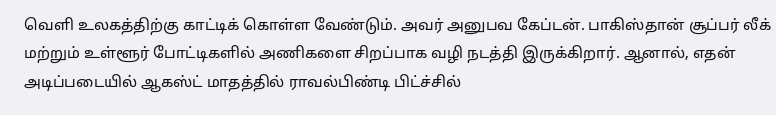வெளி உலகத்திற்கு காட்டிக் கொள்ள வேண்டும். அவர் அனுபவ கேப்டன். பாகிஸ்தான் சூப்பர் லீக் மற்றும் உள்ளூர் போட்டிகளில் அணிகளை சிறப்பாக வழி நடத்தி இருக்கிறார். ஆனால், எதன் அடிப்படையில் ஆகஸ்ட் மாதத்தில் ராவல்பிண்டி பிட்ச்சில்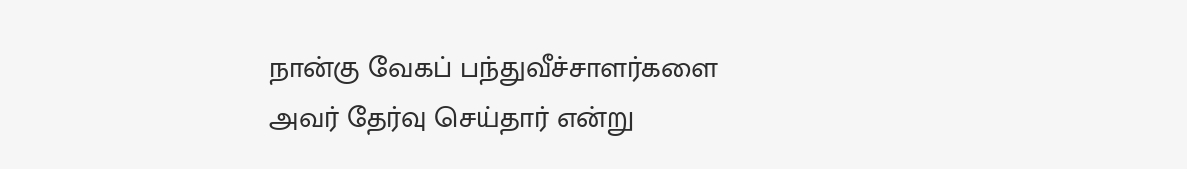நான்கு வேகப் பந்துவீச்சாளர்களை அவர் தேர்வு செய்தார் என்று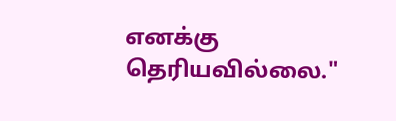எனக்கு தெரியவில்லை."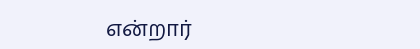என்றார்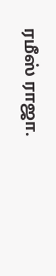ரமீஸ் ராஜா.